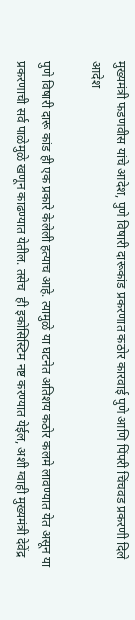मुख्यमंत्री फडणवीस यांचे आदेश, पुणे विषारी दारूकांड प्रकरणात कठोर कारवाई पुणे आणि पिंपरी चिंचवड प्रकरणी दिले आदेश

पुणे विषारी दारू कांड ही एक प्रकारे केलेली हत्याच आहे. त्यामुळे या घटनेत अतिशय कठोर कलमे लावण्यात येत असून या  प्रकरणाची सर्व पाळेमुळे खणून काढण्यात येतील. तसेच  ही इकोसिस्टिम नष्ट करण्यात येईल, अशी ग्वाही मुख्यमंत्री देवेंद्र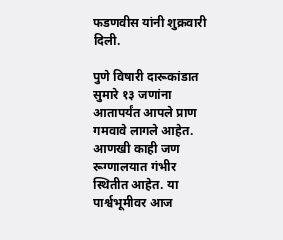फडणवीस यांनी शुक्रवारी दिली.

पुणे विषारी दारूकांडात सुमारे १३ जणांना आतापर्यंत आपले प्राण गमवावे लागले आहेत. आणखी काही जण रूग्णालयात गंभीर स्थितीत आहेत. या पार्श्वभूमीवर आज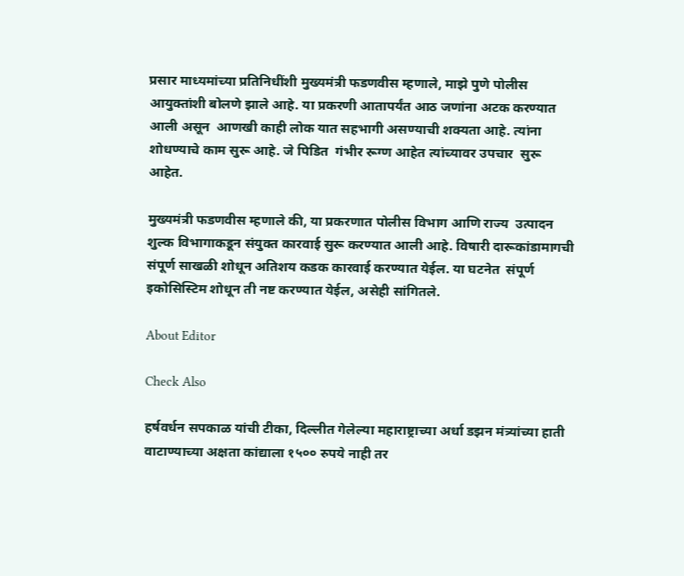प्रसार माध्यमांच्या प्रतिनिधींशी मुख्यमंत्री फडणवीस म्हणाले, माझे पुणे पोलीस आयुक्तांशी बोलणे झाले आहे. या प्रकरणी आतापर्यंत आठ जणांना अटक करण्यात आली असून  आणखी काही लोक यात सहभागी असण्याची शक्यता आहे. त्यांना शोधण्याचे काम सुरू आहे. जे पिडित  गंभीर रूग्ण आहेत त्यांच्यावर उपचार  सुरू आहेत.

मुख्यमंत्री फडणवीस म्हणाले की, या प्रकरणात पोलीस विभाग आणि राज्य  उत्पादन शुल्क विभागाकडून संयुक्त कारवाई सुरू करण्यात आली आहे. विषारी दारूकांडामागची संपूर्ण साखळी शोधून अतिशय कडक कारवाई करण्यात येईल. या घटनेत  संपूर्ण इकोसिस्टिम शोधून ती नष्ट करण्यात येईल, असेही सांगितले.

About Editor

Check Also

हर्षवर्धन सपकाळ यांची टीका, दिल्लीत गेलेल्या महाराष्ट्राच्या अर्धा डझन मंत्र्यांच्या हाती वाटाण्याच्या अक्षता कांद्याला १५०० रुपये नाही तर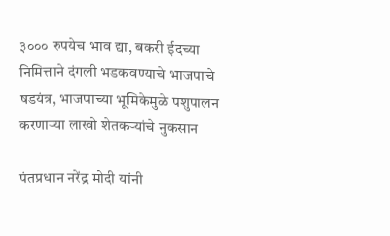३००० रुपयेच भाव द्या, बकरी ईदच्या निमित्ताने दंगली भडकवण्याचे भाजपाचे षडयंत्र, भाजपाच्या भूमिकेमुळे पशुपालन करणाऱ्या लाखो शेतकऱ्यांचे नुकसान

पंतप्रधान नरेंद्र मोदी यांनी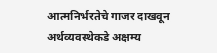आत्मनिर्भरतेचे गाजर दाखवून अर्थव्यवस्थेकडे अक्षम्य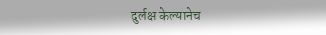दुर्लक्ष केल्यानेच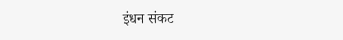इंधन संकट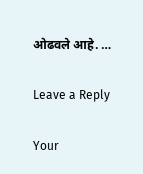ओढवले आहे. …

Leave a Reply

Your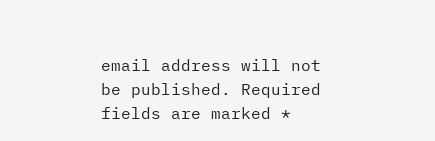email address will not be published. Required fields are marked *